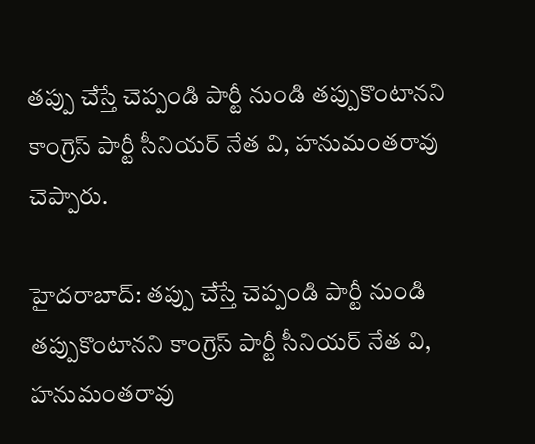తప్పు చేస్తే చెప్పండి పార్టీ నుండి తప్పుకొంటానని కాంగ్రెస్ పార్టీ సీనియర్ నేత వి, హనుమంతరావు చెప్పారు.

హైదరాబాద్: తప్పు చేస్తే చెప్పండి పార్టీ నుండి తప్పుకొంటానని కాంగ్రెస్ పార్టీ సీనియర్ నేత వి, హనుమంతరావు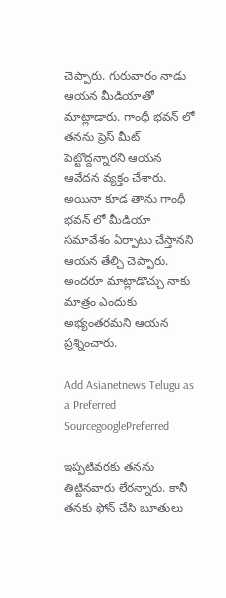చెప్పారు. గురువారం నాడు ఆయన మీడియాతో మాట్లాడారు. గాంధీ భవన్ లో తనను ప్రెస్ మీట్ పెట్టొద్దన్నారని ఆయన ఆవేదన వ్యక్తం చేశారు. అయినా కూడ తాను గాంధీ భవన్ లో మీడియా సమావేశం ఏర్పాటు చేస్తానని ఆయన తేల్చి చెప్పారు. అందరూ మాట్లాడొచ్చు నాకు మాత్రం ఎందుకు అభ్యంతరమని ఆయన ప్రశ్నించారు.

Add Asianetnews Telugu as a Preferred SourcegooglePreferred

ఇప్పటివరకు తనను తిట్టినవారు లేరన్నారు. కానీ తనకు ఫోన్ చేసి బూతులు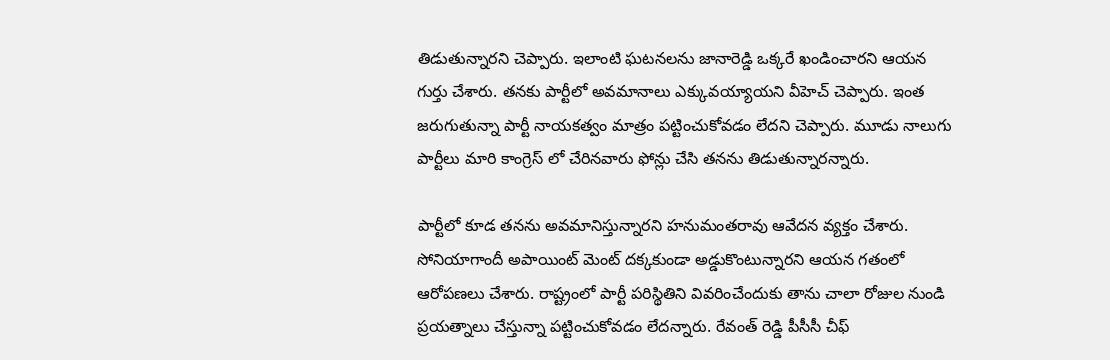తిడుతున్నారని చెప్పారు. ఇలాంటి ఘటనలను జానారెడ్డి ఒక్కరే ఖండించారని ఆయన గుర్తు చేశారు. తనకు పార్టీలో అవమానాలు ఎక్కువయ్యాయని వీహెచ్ చెప్పారు. ఇంత జరుగుతున్నా పార్టీ నాయకత్వం మాత్రం పట్టించుకోవడం లేదని చెప్పారు. మూడు నాలుగు పార్టీలు మారి కాంగ్రెస్ లో చేరినవారు ఫోన్లు చేసి తనను తిడుతున్నారన్నారు.

పార్టీలో కూడ తనను అవమానిస్తున్నారని హనుమంతరావు ఆవేదన వ్యక్తం చేశారు. సోనియాగాందీ అపాయింట్ మెంట్ దక్కకుండా అడ్డుకొంటున్నారని ఆయన గతంలో ఆరోపణలు చేశారు. రాష్ట్రంలో పార్టీ పరిస్థితిని వివరించేందుకు తాను చాలా రోజుల నుండి ప్రయత్నాలు చేస్తున్నా పట్టించుకోవడం లేదన్నారు. రేవంత్ రెడ్డి పీసీసీ చీఫ్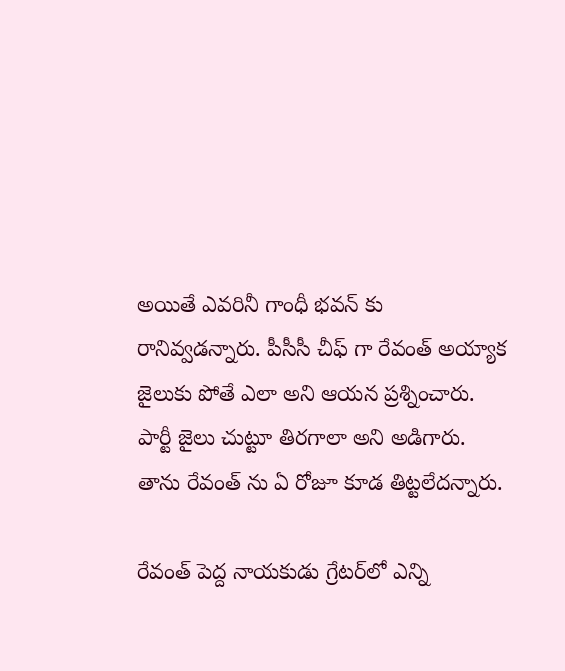అయితే ఎవరినీ గాంధీ భవన్ కు రానివ్వడన్నారు. పీసీసీ చీఫ్ గా రేవంత్ అయ్యాక జైలుకు పోతే ఎలా అని ఆయన ప్రశ్నించారు. పార్టీ జైలు చుట్టూ తిరగాలా అని అడిగారు. తాను రేవంత్ ను ఏ రోజూ కూడ తిట్టలేదన్నారు.

రేవంత్ పెద్ద నాయకుడు గ్రేటర్‌లో ఎన్ని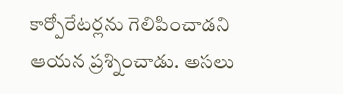కార్పోరేటర్లను గెలిపించాడని ఆయన ప్రశ్నించాడు. అసలు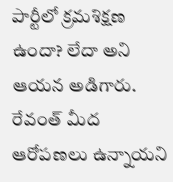పార్టీలో క్రమశిక్షణ ఉందా? లేదా అని ఆయన అడిగారు. రేవంత్ మీద ఆరోపణలు ఉన్నాయని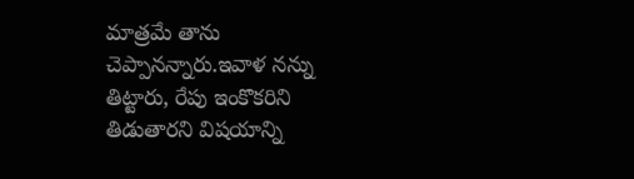మాత్రమే తాను చెప్పానన్నారు.ఇవాళ నన్ను తిట్టారు, రేపు ఇంకొకరిని తిడుతారని విషయాన్ని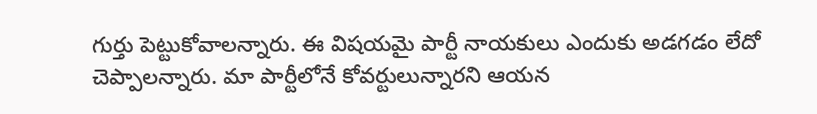గుర్తు పెట్టుకోవాలన్నారు. ఈ విషయమై పార్టీ నాయకులు ఎందుకు అడగడం లేదో చెప్పాలన్నారు. మా పార్టీలోనే కోవర్టులున్నారని ఆయన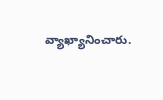వ్యాఖ్యానించారు.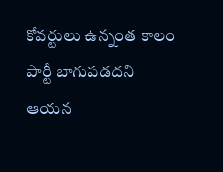కోవర్టులు ఉన్నంత కాలం పార్టీ బాగుపడదని ఆయన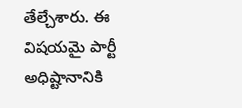తేల్చేశారు. ఈ విషయమై పార్టీ అధిష్టానానికి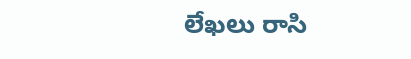లేఖలు రాసి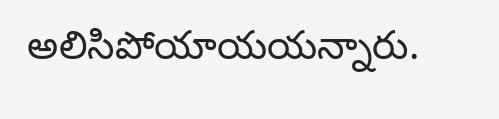అలిసిపోయాయయన్నారు.